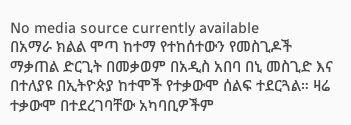No media source currently available
በአማራ ክልል ሞጣ ከተማ የተከሰተውን የመስጊዶች ማቃጠል ድርጊት በመቃወም በአዲስ አበባ በኒ መስጊድ እና በተለያዩ በኢትዮጵያ ከተሞች የተቃውሞ ሰልፍ ተደርጓል። ዛሬ ተቃውሞ በተደረገባቸው አካባቢዎችም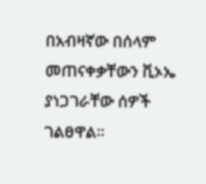በአብዛኛው በሰላም መጠናቀቃቸውን ቪኦኤ ያነጋገራቸው ሰዎች ገልፀዋል።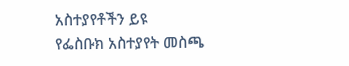አስተያየቶችን ይዩ
የፌስቡክ አስተያየት መስጫ